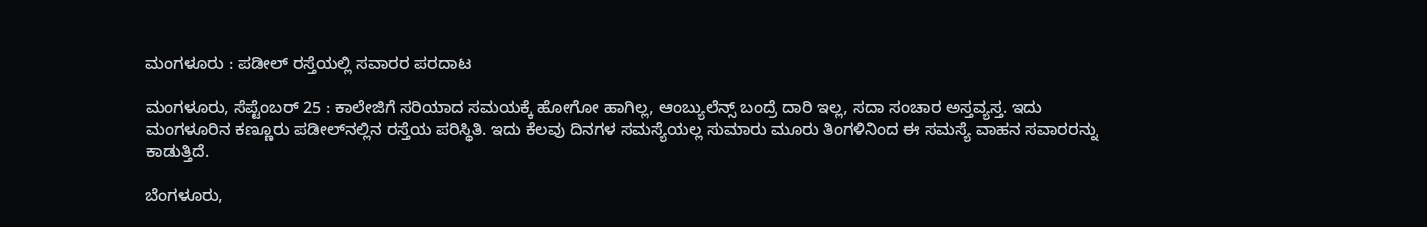ಮಂಗಳೂರು : ಪಡೀಲ್ ರಸ್ತೆಯಲ್ಲಿ ಸವಾರರ ಪರದಾಟ

ಮಂಗಳೂರು, ಸೆಪ್ಟೆಂಬರ್ 25 : ಕಾಲೇಜಿಗೆ ಸರಿಯಾದ ಸಮಯಕ್ಕೆ ಹೋಗೋ ಹಾಗಿಲ್ಲ, ಆಂಬ್ಯುಲೆನ್ಸ್ ಬಂದ್ರೆ ದಾರಿ ಇಲ್ಲ, ಸದಾ ಸಂಚಾರ ಅಸ್ತವ್ಯಸ್ತ. ಇದು ಮಂಗಳೂರಿನ ಕಣ್ಣೂರು ಪಡೀಲ್‌ನಲ್ಲಿನ ರಸ್ತೆಯ ಪರಿಸ್ಥಿತಿ. ಇದು ಕೆಲವು ದಿನಗಳ ಸಮಸ್ಯೆಯಲ್ಲ ಸುಮಾರು ಮೂರು ತಿಂಗಳಿನಿಂದ ಈ ಸಮಸ್ಯೆ ವಾಹನ ಸವಾರರನ್ನು ಕಾಡುತ್ತಿದೆ.

ಬೆಂಗಳೂರು,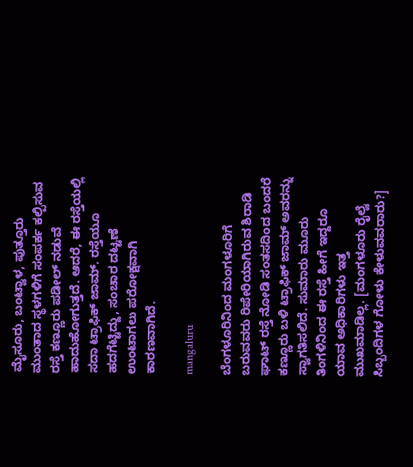ಮೈಸೂರು, ಬಂಟ್ವಾಳ, ಪುತ್ತೂರು ಮುಂತಾದ ಸ್ಥಳಗಳಿಗೆ ಸಂಪರ್ಕ ಕಲ್ಪಿಸುವ ರಸ್ತೆ ಕಣ್ಣೂರು ಪಡೀಲ್ ನಡುವೆ ಹಾದುಹೋಗುತ್ತದೆ. ಆದರೆ, ಈ ರಸ್ತೆಯಲ್ಲಿ ಸದಾ ಟ್ರಾಫಿಕ್ ಜಾಮ್. ರಸ್ತೆಯೂ ಹದಗೆಟ್ಟಿದ್ದು, ಸಂಚಾರ ದಟ್ಟಣೆ ಉಂಟಾಗಲು ಪರೋಕ್ಷವಾಗಿ ಕಾರಣವಾಗಿದೆ.

mangaluru

ಬೆಂಗಳೂರಿನಿಂದ ಮಂಗಳೂರಿಗೆ ಬರುವವರು ರಿಪೇರಿಯಾಗಿರುವ ಶಿರಾಡಿ ಘಾಟ್ ರಸ್ತೆ ನೋಡಿ ಸಂತಸದಿಂದ ಬಂದರೆ ಕಣ್ಣೂರು ಬಳಿ ಟ್ರಾಫಿಕ್ ಜಾಮ್ ಅವರನ್ನು ಸ್ವಾಗತಿಸಲಿದೆ. ಸುಮಾರು ಮೂರು ತಿಂಗಳಿನಿಂದ ಈ ರಸ್ತೆ ಹೀಗೆ ಇದ್ದರೂ ಯಾವ ಅಧಿಕಾರಿಗಳು ಇತ್ತ ಮುಖಮಾಡಿಲ್ಲ. [ಮಂಗಳೂರು ರೈಲ್ವೆ ಸಿಬ್ಬಂದಿಗಳ ಗೋಳು ಕೇಳುವವರಾರು?]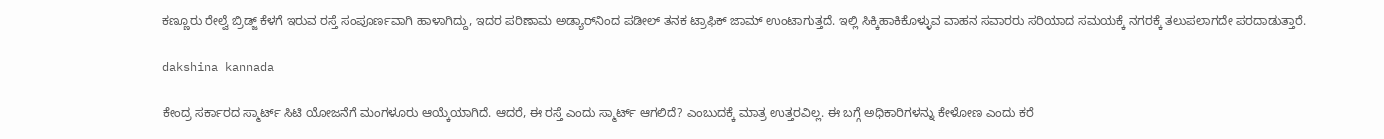ಕಣ್ಣೂರು ರೇಲ್ವೆ ಬ್ರಿಡ್ಜ್ ಕೆಳಗೆ ಇರುವ ರಸ್ತೆ ಸಂಪೂರ್ಣವಾಗಿ ಹಾಳಾಗಿದ್ದು, ಇದರ ಪರಿಣಾಮ ಅಡ್ಯಾರ್‌ನಿಂದ ಪಡೀಲ್ ತನಕ ಟ್ರಾಫಿಕ್ ಜಾಮ್ ಉಂಟಾಗುತ್ತದೆ. ಇಲ್ಲಿ ಸಿಕ್ಕಿಹಾಕಿಕೊಳ್ಳುವ ವಾಹನ ಸವಾರರು ಸರಿಯಾದ ಸಮಯಕ್ಕೆ ನಗರಕ್ಕೆ ತಲುಪಲಾಗದೇ ಪರದಾಡುತ್ತಾರೆ.

dakshina kannada

ಕೇಂದ್ರ ಸರ್ಕಾರದ ಸ್ಮಾರ್ಟ್‌ ಸಿಟಿ ಯೋಜನೆಗೆ ಮಂಗಳೂರು ಆಯ್ಕೆಯಾಗಿದೆ. ಆದರೆ, ಈ ರಸ್ತೆ ಎಂದು ಸ್ಮಾರ್ಟ್ ಆಗಲಿದೆ? ಎಂಬುದಕ್ಕೆ ಮಾತ್ರ ಉತ್ತರವಿಲ್ಲ. ಈ ಬಗ್ಗೆ ಅಧಿಕಾರಿಗಳನ್ನು ಕೇಳೋಣ ಎಂದು ಕರೆ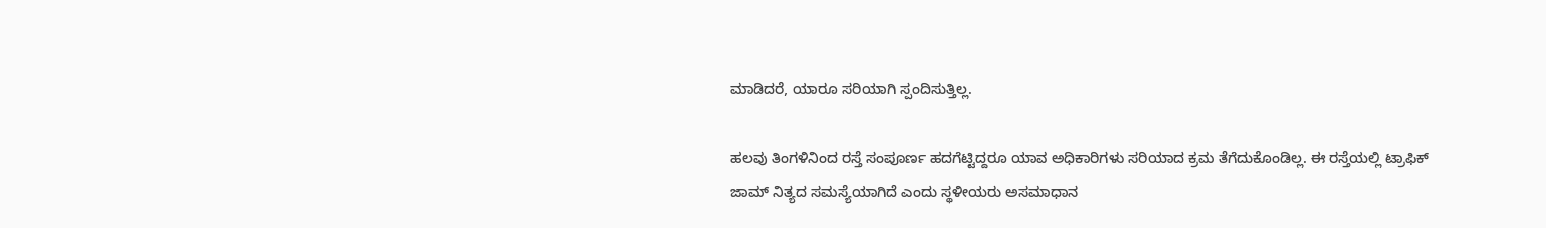ಮಾಡಿದರೆ, ಯಾರೂ ಸರಿಯಾಗಿ ಸ್ಪಂದಿಸುತ್ತಿಲ್ಲ.

ಹಲವು ತಿಂಗಳಿನಿಂದ ರಸ್ತೆ ಸಂಪೂರ್ಣ ಹದಗೆಟ್ಟಿದ್ದರೂ ಯಾವ ಅಧಿಕಾರಿಗಳು ಸರಿಯಾದ ಕ್ರಮ ತೆಗೆದುಕೊಂಡಿಲ್ಲ. ಈ ರಸ್ತೆಯಲ್ಲಿ ಟ್ರಾಫಿಕ್ ಜಾಮ್ ನಿತ್ಯದ ಸಮಸ್ಯೆಯಾಗಿದೆ ಎಂದು ಸ್ಥಳೀಯರು ಅಸಮಾಧಾನ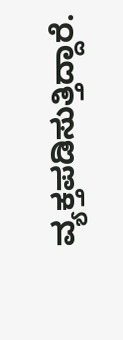ವ್ಯಕ್ತಪಡಿಸುತ್ತಿದ್ದಾರೆ.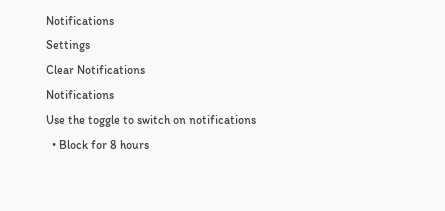Notifications
Settings
Clear Notifications
Notifications
Use the toggle to switch on notifications
  • Block for 8 hours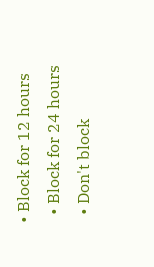• Block for 12 hours
  • Block for 24 hours
  • Don't block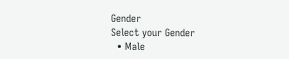Gender
Select your Gender
  • Male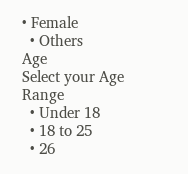• Female
  • Others
Age
Select your Age Range
  • Under 18
  • 18 to 25
  • 26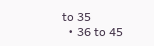to 35
  • 36 to 45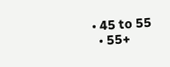• 45 to 55
  • 55+